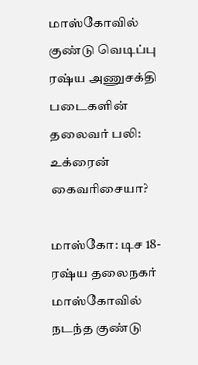மாஸ்கோவில் குண்டு வெடிப்பு ரஷ்ய அணுசக்தி படைகளின் தலைவர் பலி: உக்ரைன் கைவரிசையா?

மாஸ்கோ: டிச 18-
ரஷ்ய தலைநகர் மாஸ்கோவில் நடந்த குண்டு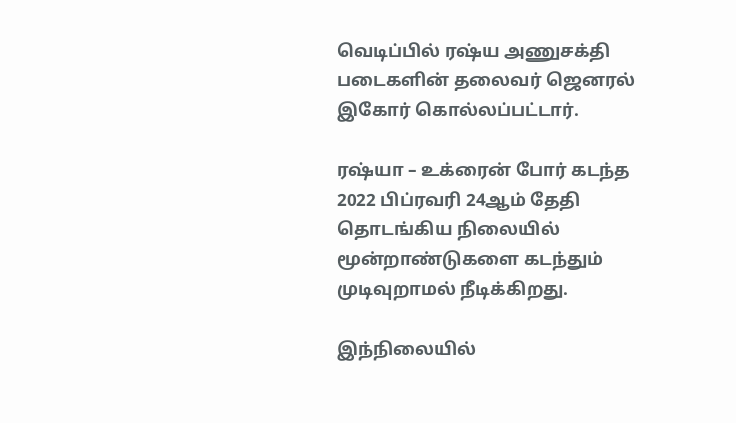வெடிப்பில் ரஷ்ய அணுசக்தி படைகளின் தலைவர் ஜெனரல் இகோர் கொல்லப்பட்டார்.

ரஷ்யா – உக்ரைன் போர் கடந்த 2022 பிப்ரவரி 24ஆம் தேதி தொடங்கிய நிலையில் மூன்றாண்டுகளை கடந்தும் முடிவுறாமல் நீடிக்கிறது.

இந்நிலையில்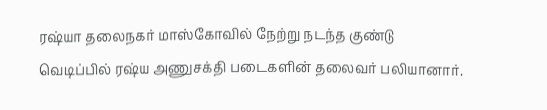ரஷ்யா தலைநகர் மாஸ்கோவில் நேற்று நடந்த குண்டு வெடிப்பில் ரஷ்ய அணுசக்தி படைகளின் தலைவர் பலியானார்.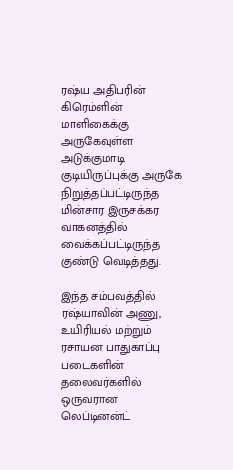ரஷ்ய அதிபரின் கிரெம்ளின் மாளிகைக்கு அருகேவுள்ள அடுக்குமாடி குடியிருப்புக்கு அருகே நிறுத்தப்பட்டிருந்த மின்சார இருசக்கர வாகனத்தில் வைக்கப்பட்டிருந்த குண்டு வெடித்தது.

இந்த சம்பவத்தில் ரஷ்யாவின் அணு, உயிரியல் மற்றும் ரசாயன பாதுகாப்பு படைகளின் தலைவர்களில் ஒருவரான லெப்டினன்ட்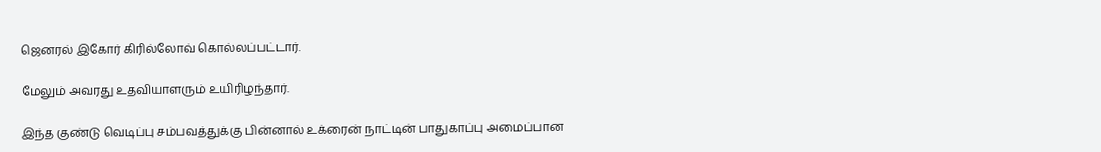ஜெனரல் இகோர் கிரில்லோவ் கொல்லப்பட்டார்.

மேலும் அவரது உதவியாளரும் உயிரிழந்தார்.

இந்த குண்டு வெடிப்பு சம்பவத்துக்கு பின்னால் உக்ரைன் நாட்டின் பாதுகாப்பு அமைப்பான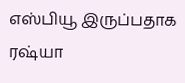எஸ்பியூ இருப்பதாக ரஷ்யா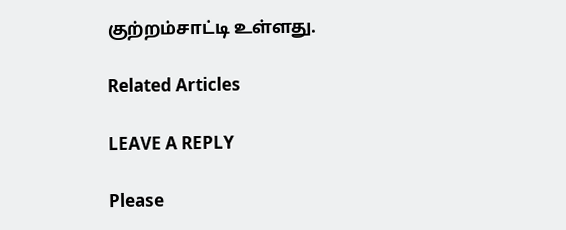குற்றம்சாட்டி உள்ளது.

Related Articles

LEAVE A REPLY

Please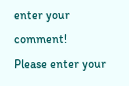enter your comment!
Please enter your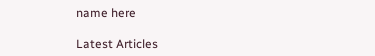name here

Latest Articles